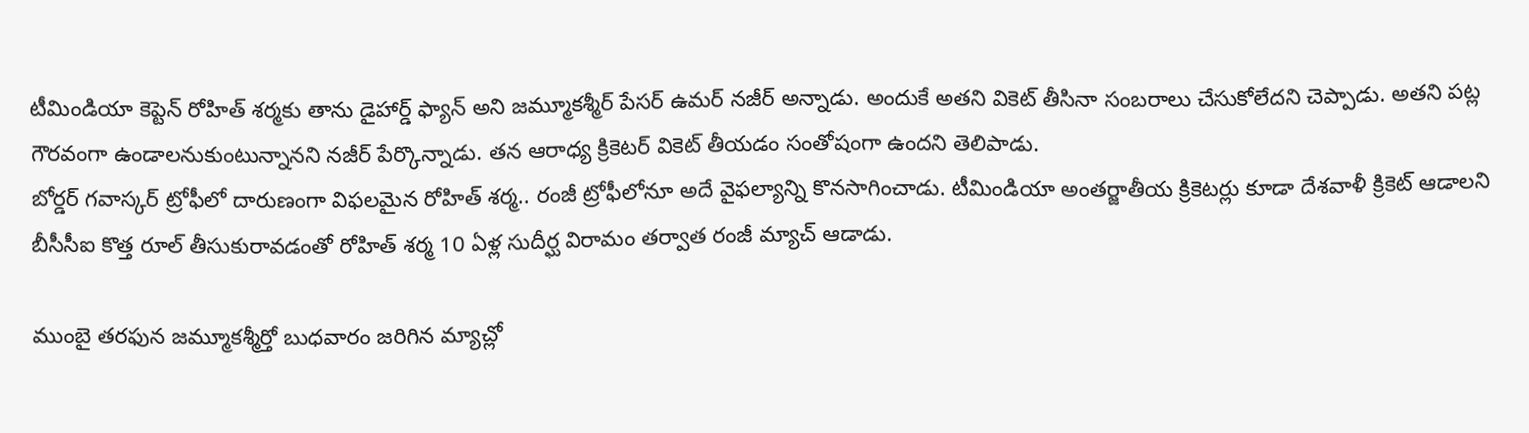టీమిండియా కెప్టెన్ రోహిత్ శర్మకు తాను డైహార్డ్ ఫ్యాన్ అని జమ్మూకశ్మీర్ పేసర్ ఉమర్ నజీర్ అన్నాడు. అందుకే అతని వికెట్ తీసినా సంబరాలు చేసుకోలేదని చెప్పాడు. అతని పట్ల గౌరవంగా ఉండాలనుకుంటున్నానని నజీర్ పేర్కొన్నాడు. తన ఆరాధ్య క్రికెటర్ వికెట్ తీయడం సంతోషంగా ఉందని తెలిపాడు.
బోర్డర్ గవాస్కర్ ట్రోఫీలో దారుణంగా విఫలమైన రోహిత్ శర్మ.. రంజీ ట్రోఫీలోనూ అదే వైఫల్యాన్ని కొనసాగించాడు. టీమిండియా అంతర్జాతీయ క్రికెటర్లు కూడా దేశవాళీ క్రికెట్ ఆడాలని బీసీసీఐ కొత్త రూల్ తీసుకురావడంతో రోహిత్ శర్మ 10 ఏళ్ల సుదీర్ఘ విరామం తర్వాత రంజీ మ్యాచ్ ఆడాడు.

ముంబై తరఫున జమ్మూకశ్మీర్తో బుధవారం జరిగిన మ్యాచ్లో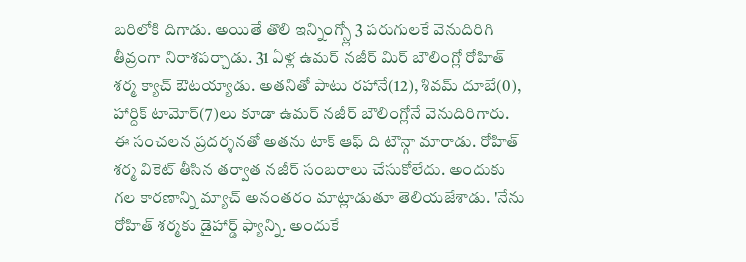బరిలోకి దిగాడు. అయితే తొలి ఇన్నింగ్స్లో 3 పరుగులకే వెనుదిరిగి తీవ్రంగా నిరాశపర్చాడు. 31 ఏళ్ల ఉమర్ నజీర్ మిర్ బౌలింగ్లో రోహిత్ శర్మ క్యాచ్ ఔటయ్యాడు. అతనితో పాటు రహానే(12), శివమ్ దూబే(0), హార్దిక్ టామోర్(7)లు కూడా ఉమర్ నజీర్ బౌలింగ్లోనే వెనుదిరిగారు.
ఈ సంచలన ప్రదర్శనతో అతను టాక్ ఆఫ్ ది టౌన్గా మారాడు. రోహిత్ శర్మ వికెట్ తీసిన తర్వాత నజీర్ సంబరాలు చేసుకోలేదు. అందుకు గల కారణాన్ని మ్యాచ్ అనంతరం మాట్లాడుతూ తెలియజేశాడు. 'నేను రోహిత్ శర్మకు డైహార్డ్ ఫ్యాన్ని. అందుకే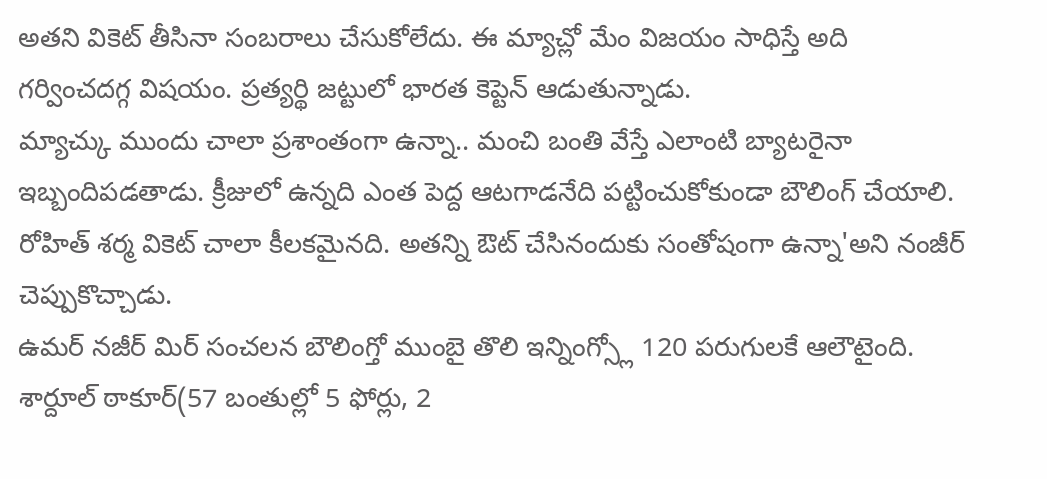అతని వికెట్ తీసినా సంబరాలు చేసుకోలేదు. ఈ మ్యాచ్లో మేం విజయం సాధిస్తే అది గర్వించదగ్గ విషయం. ప్రత్యర్థి జట్టులో భారత కెప్టెన్ ఆడుతున్నాడు.
మ్యాచ్కు ముందు చాలా ప్రశాంతంగా ఉన్నా.. మంచి బంతి వేస్తే ఎలాంటి బ్యాటరైనా ఇబ్బందిపడతాడు. క్రీజులో ఉన్నది ఎంత పెద్ద ఆటగాడనేది పట్టించుకోకుండా బౌలింగ్ చేయాలి. రోహిత్ శర్మ వికెట్ చాలా కీలకమైనది. అతన్ని ఔట్ చేసినందుకు సంతోషంగా ఉన్నా'అని నంజీర్ చెప్పుకొచ్చాడు.
ఉమర్ నజీర్ మిర్ సంచలన బౌలింగ్తో ముంబై తొలి ఇన్నింగ్స్లో 120 పరుగులకే ఆలౌటైంది. శార్దూల్ ఠాకూర్(57 బంతుల్లో 5 ఫోర్లు, 2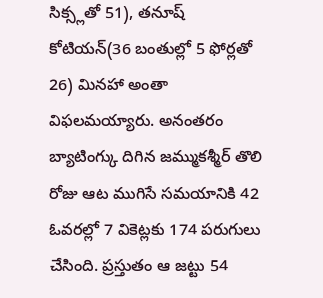సిక్స్లతో 51), తనూష్ కోటియన్(36 బంతుల్లో 5 ఫోర్లతో 26) మినహా అంతా విఫలమయ్యారు. అనంతరం బ్యాటింగ్కు దిగిన జమ్ముకశ్మీర్ తొలి రోజు ఆట ముగిసే సమయానికి 42 ఓవరల్లో 7 వికెట్లకు 174 పరుగులు చేసింది. ప్రస్తుతం ఆ జట్టు 54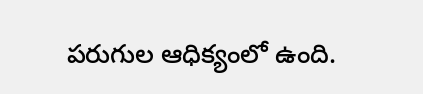పరుగుల ఆధిక్యంలో ఉంది.